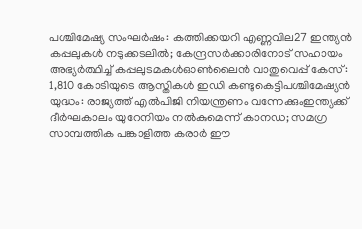പശ്ചിമേഷ്യ സംഘർഷം: കത്തിക്കയറി എണ്ണവില27 ഇന്ത്യൻ കപ്പലുകൾ നടുക്കടലിൽ; കേന്ദ്രസർക്കാരിനോട് സഹായം അഭ്യർത്ഥിച്ച് കപ്പലുടമകൾഓൺലൈൻ വാതുവെപ്പ് കേസ്: 1,810 കോടിയുടെ ആസ്തികൾ ഇഡി കണ്ടുകെട്ടിപശ്ചിമേഷ്യൻ യുദ്ധം: രാജ്യത്ത് എൽപിജി നിയന്ത്രണം വന്നേക്കുംഇന്ത്യക്ക് ദീർഘകാലം യുറേനിയം നൽകുമെന്ന് കാനഡ; സമഗ്ര സാമ്പത്തിക പങ്കാളിത്ത കരാർ ഈ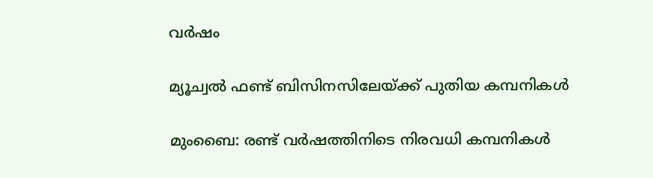വർഷം

മ്യൂച്വല്‍ ഫണ്ട് ബിസിനസിലേയ്ക്ക് പുതിയ കമ്പനികള്‍

മുംബൈ: രണ്ട് വർഷത്തിനിടെ നിരവധി കമ്പനികള്‍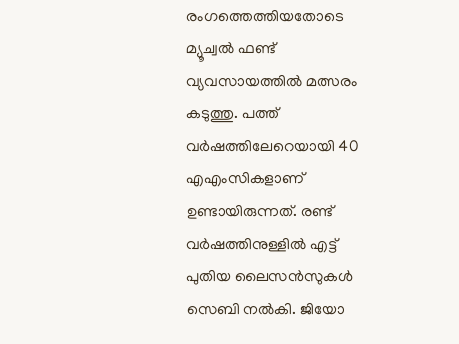രംഗത്തെത്തിയതോടെ മ്യൂച്വല്‍ ഫണ്ട് വ്യവസായത്തില്‍ മത്സരം കടുത്തു. പത്ത് വർഷത്തിലേറെയായി 40 എഎംസികളാണ് ഉണ്ടായിരുന്നത്. രണ്ട് വർഷത്തിനുള്ളില്‍ എട്ട് പുതിയ ലൈസൻസുകള്‍ സെബി നല്‍കി. ജിയോ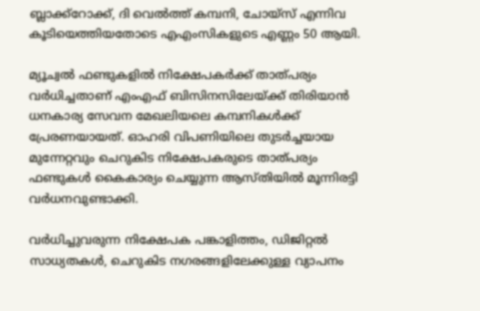ബ്ലാക്ക്റോക്ക്, ദി വെല്‍ത്ത് കമ്പനി, ചോയ്സ് എന്നിവ കൂടിയെത്തിയതോടെ എഎംസികളുടെ എണ്ണം 50 ആയി.

മ്യൂച്വല്‍ ഫണ്ടുകളില്‍ നിക്ഷേപകർക്ക് താത്പര്യം വർധിച്ചതാണ് എംഎഫ് ബിസിനസിലേയ്ക്ക് തിരിയാൻ ധനകാര്യ സേവന മേഖലിയലെ കമ്പനികള്‍ക്ക് പ്രേരണയായത്. ഓഹരി വിപണിയിലെ തുടർച്ചയായ മുന്നേറ്റവും ചെറുകിട നിക്ഷേപകരുടെ താത്പര്യം ഫണ്ടുകള്‍ കൈകാര്യം ചെയ്യുന്ന ആസ്തിയില്‍ മൂന്നിരട്ടി വർധനവുണ്ടാക്കി.

വർധിച്ചുവരുന്ന നിക്ഷേപക പങ്കാളിത്തം, ഡിജിറ്റല്‍ സാധ്യതകള്‍, ചെറുകിട നഗരങ്ങളിലേക്കുള്ള വ്യാപനം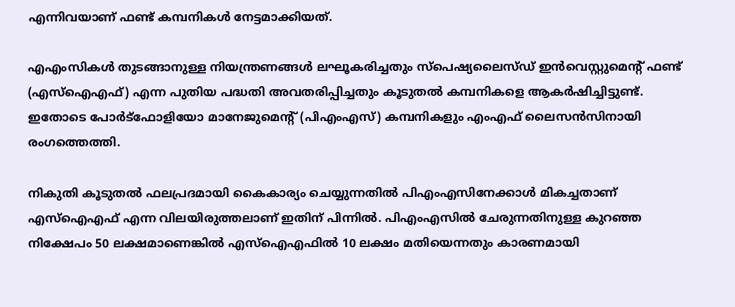എന്നിവയാണ് ഫണ്ട് കമ്പനികള്‍ നേട്ടമാക്കിയത്.

എഎംസികള്‍ തുടങ്ങാനുള്ള നിയന്ത്രണങ്ങള്‍ ലഘൂകരിച്ചതും സ്പെഷ്യലൈസ്ഡ് ഇൻവെസ്റ്റുമെന്റ് ഫണ്ട് (എസ്‌ഐഎഫ്) എന്ന പുതിയ പദ്ധതി അവതരിപ്പിച്ചതും കൂടുതല്‍ കമ്പനികളെ ആകർഷിച്ചിട്ടുണ്ട്. ഇതോടെ പോർട്ഫോളിയോ മാനേജുമെന്റ് (പിഎംഎസ്) കമ്പനികളും എംഎഫ് ലൈസൻസിനായി രംഗത്തെത്തി.

നികുതി കൂടുതല്‍ ഫലപ്രദമായി കൈകാര്യം ചെയ്യുന്നതില്‍ പിഎംഎസിനേക്കാള്‍ മികച്ചതാണ് എസ്‌ഐഎഫ് എന്ന വിലയിരുത്തലാണ് ഇതിന് പിന്നില്‍. പിഎംഎസില്‍ ചേരുന്നതിനുള്ള കുറഞ്ഞ നിക്ഷേപം 50 ലക്ഷമാണെങ്കില്‍ എസ്‌ഐഎഫില്‍ 10 ലക്ഷം മതിയെന്നതും കാരണമായി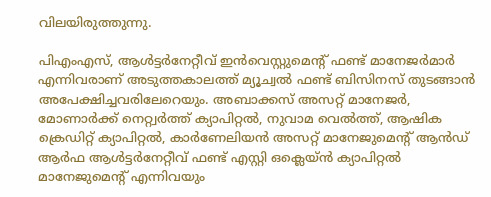വിലയിരുത്തുന്നു.

പിഎംഎസ്, ആള്‍ട്ടർനേറ്റീവ് ഇൻവെസ്റ്റുമെന്റ് ഫണ്ട് മാനേജർമാർ എന്നിവരാണ് അടുത്തകാലത്ത് മ്യൂച്വല്‍ ഫണ്ട് ബിസിനസ് തുടങ്ങാൻ അപേക്ഷിച്ചവരിലേറെയും. അബാക്കസ് അസറ്റ് മാനേജർ, മോണാർക്ക് നെറ്റ്വർത്ത് ക്യാപിറ്റല്‍, നുവാമ വെല്‍ത്ത്, ആഷിക ക്രെഡിറ്റ് ക്യാപിറ്റല്‍, കാർണേലിയൻ അസറ്റ് മാനേജുമെന്റ് ആൻഡ് ആർഫ ആള്‍ട്ടർനേറ്റീവ് ഫണ്ട് എസ്റ്റി ഒക്ലെയ്ൻ ക്യാപിറ്റല്‍ മാനേജുമെന്റ് എന്നിവയും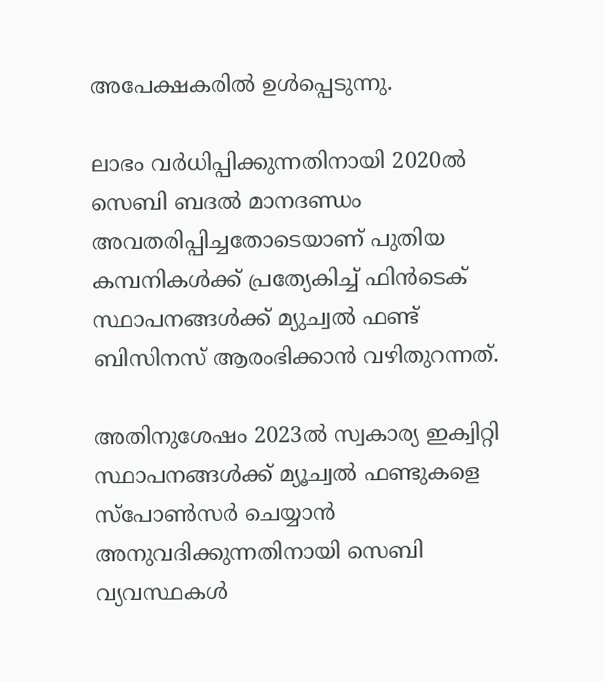അപേക്ഷകരില്‍ ഉള്‍പ്പെടുന്നു.

ലാഭം വർധിപ്പിക്കുന്നതിനായി 2020ല്‍ സെബി ബദല്‍ മാനദണ്ഡം അവതരിപ്പിച്ചതോടെയാണ് പുതിയ കമ്പനികള്‍ക്ക് പ്രത്യേകിച്ച്‌ ഫിൻടെക് സ്ഥാപനങ്ങള്‍ക്ക് മ്യുച്വല്‍ ഫണ്ട് ബിസിനസ് ആരംഭിക്കാൻ വഴിതുറന്നത്.

അതിനുശേഷം 2023ല്‍ സ്വകാര്യ ഇക്വിറ്റി സ്ഥാപനങ്ങള്‍ക്ക് മ്യൂച്വല്‍ ഫണ്ടുകളെ സ്പോണ്‍സർ ചെയ്യാൻ അനുവദിക്കുന്നതിനായി സെബി വ്യവസ്ഥകള്‍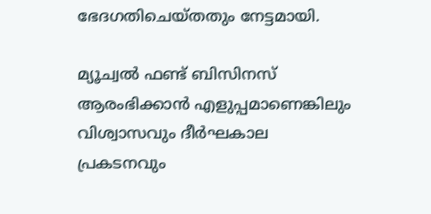ഭേദഗതിചെയ്തതും നേട്ടമായി.

മ്യൂച്വല്‍ ഫണ്ട് ബിസിനസ് ആരംഭിക്കാൻ എളുപ്പമാണെങ്കിലും വിശ്വാസവും ദീർഘകാല പ്രകടനവും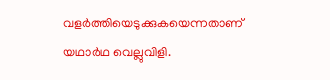വളർത്തിയെടുക്കുകയെന്നതാണ് യഥാർഥ വെല്ലുവിളി.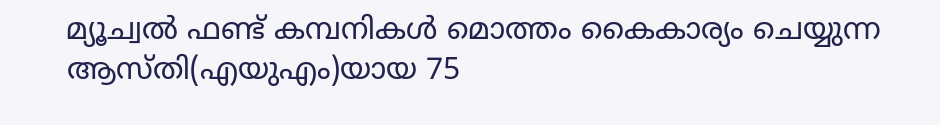മ്യൂച്വല്‍ ഫണ്ട് കമ്പനികള്‍ മൊത്തം കൈകാര്യം ചെയ്യുന്ന ആസ്തി(എയുഎം)യായ 75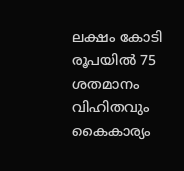ലക്ഷം കോടി രൂപയില്‍ 75 ശതമാനം വിഹിതവും കൈകാര്യം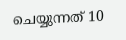ചെയ്യുന്നത് 10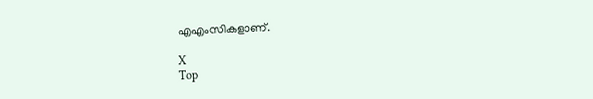എഎംസികളാണ്.

X
Top